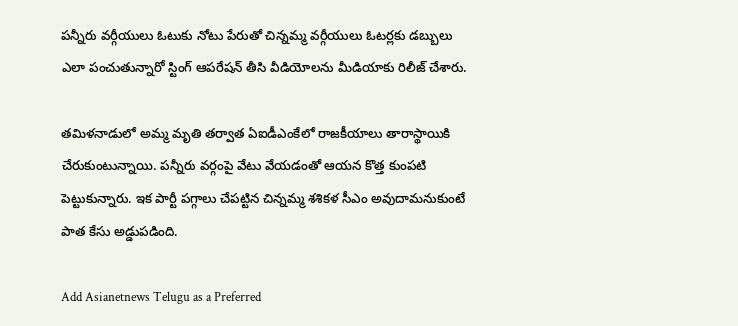పన్నీరు వర్గీయులు ఓటుకు నోటు పేరుతో చిన్నమ్మ వర్గీయులు ఓటర్లకు డబ్బులు ఎలా పంచుతున్నారో స్టింగ్ ఆపరేషన్ తీసి వీడియోలను మీడియాకు రిలీజ్ చేశారు.

తమిళనాడులో అమ్మ మృతి తర్వాత ఏఐడీఎంకేలో రాజకీయాలు తారాస్థాయికి చేరుకుంటున్నాయి. పన్నీరు వర్గంపై వేటు వేయడంతో ఆయన కొత్త కుంపటి పెట్టుకున్నారు. ఇక పార్టీ పగ్గాలు చేపట్టిన చిన్నమ్మ శశికళ సీఎం అవుదామనుకుంటే పాత కేసు అడ్డుపడింది.

Add Asianetnews Telugu as a Preferred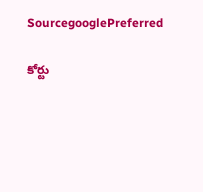SourcegooglePreferred

కోర్టు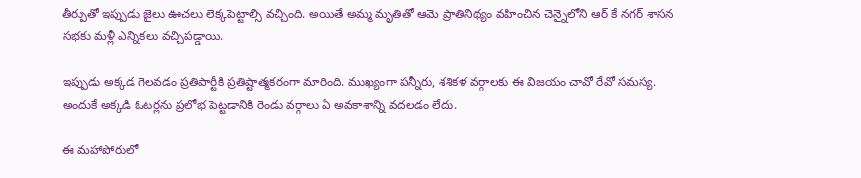తీర్పుతో ఇప్పుడు జైలు ఊచలు లెక్కపెట్టాల్సి వచ్చింది. అయితే అమ్మ మృతితో ఆమె ప్రాతినిథ్యం వహించిన చెన్నైలోని ఆర్ కే నగర్ శాసన సభకు మళ్లీ ఎన్నికలు వచ్చిపడ్డాయి.

ఇప్పుడు అక్కడ గెలవడం ప్రతిపార్టీకి ప్రతిష్టాత్మకరంగా మారింది. ముఖ్యంగా పన్నీరు, శశికళ వర్గాలకు ఈ విజయం చావో రేవో సమస్య. అందుకే అక్కడి ఓటర్లను ప్రలోభ పెట్టడానికి రెండు వర్గాలు ఏ అవకాశాన్ని వదలడం లేదు.

ఈ మహాపోరులో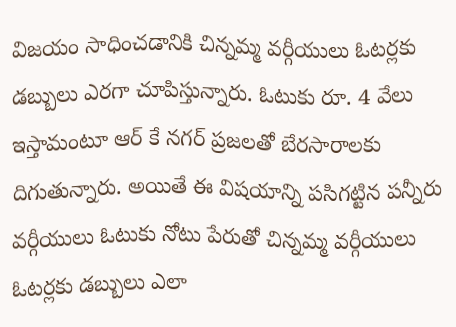విజయం సాధించడానికి చిన్నమ్మ వర్గీయులు ఓటర్లకు డబ్బులు ఎరగా చూపిస్తున్నారు. ఓటుకు రూ. 4 వేలు ఇస్తామంటూ ఆర్ కే నగర్ ప్రజలతో బేరసారాలకు దిగుతున్నారు. అయితే ఈ విషయాన్ని పసిగట్టిన పన్నీరు వర్గీయులు ఓటుకు నోటు పేరుతో చిన్నమ్మ వర్గీయులు ఓటర్లకు డబ్బులు ఎలా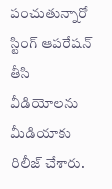పంచుతున్నారో స్టింగ్ ఆపరేషన్ తీసి వీడియోలను మీడియాకు రిలీజ్ చేశారు.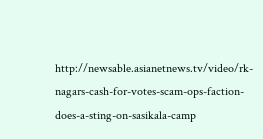http://newsable.asianetnews.tv/video/rk-nagars-cash-for-votes-scam-ops-faction-does-a-sting-on-sasikala-camp